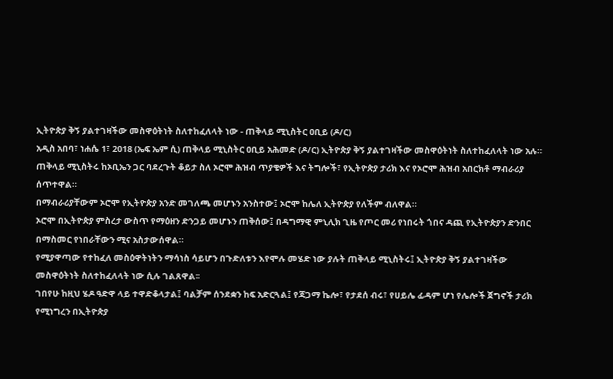ኢትዮጵያ ቅኝ ያልተገዛችው መስዋዕትነት ስለተከፈለላት ነው - ጠቅላይ ሚኒስትር ዐቢይ (ዶ/ር)
አዲስ አበባ፣ ነሐሴ 1፣ 2018 (ኤፍ ኤም ሲ) ጠቅላይ ሚኒስትር ዐቢይ አሕመድ (ዶ/ር) ኢትዮጵያ ቅኝ ያልተገዛችው መስዋዕትነት ስለተከፈለላት ነው አሉ።
ጠቅላይ ሚኒስትሩ ከኦቢኤን ጋር ባደረጉት ቆይታ ስለ ኦሮሞ ሕዝብ ጥያቄዎች እና ትግሎች፣ የኢትዮጵያ ታሪክ እና የኦሮሞ ሕዝብ አበርክቶ ማብራሪያ ሰጥተዋል።
በማብራሪያቸውም ኦሮሞ የኢትዮጵያ አንድ መገለጫ መሆኑን አንስተው፤ ኦሮሞ ከሌለ ኢትዮጵያ የለችም ብለዋል።
ኦሮሞ በኢትዮጵያ ምስረታ ውስጥ የማዕዘን ድንጋይ መሆኑን ጠቅሰው፤ በዳግማዊ ምኒሊክ ጊዜ የጦር መሪ የነበሩት ጎበና ዳጪ የኢትዮጵያን ድንበር በማስመር የነበራቸውን ሚና አስታውሰዋል።
የሚያዋጣው የተከፈለ መስዕዋትነትን ማሳነስ ሳይሆን በጉድለቱን እየሞሉ መሄድ ነው ያሉት ጠቅላይ ሚኒስትሩ፤ ኢትዮጵያ ቅኝ ያልተገዛችው መስዋዕትነት ስለተከፈለላት ነው ሲሉ ገልጸዋል፡፡
ገበየሁ ከዚህ ሄዶ ዓድዋ ላይ ተዋድቆላታል፤ ባልቻም ሰንደቋን ከፍ አድርጓል፤ የጃጋማ ኬሎ፣ የታደሰ ብሩ፣ የሀይሌ ፊዳም ሆነ የሌሎች ጀግኖች ታሪክ የሚነግረን በኢትዮጵያ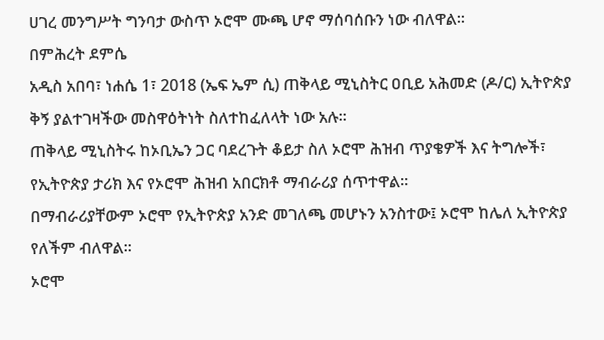ሀገረ መንግሥት ግንባታ ውስጥ ኦሮሞ ሙጫ ሆኖ ማሰባሰቡን ነው ብለዋል፡፡
በምሕረት ደምሴ
አዲስ አበባ፣ ነሐሴ 1፣ 2018 (ኤፍ ኤም ሲ) ጠቅላይ ሚኒስትር ዐቢይ አሕመድ (ዶ/ር) ኢትዮጵያ ቅኝ ያልተገዛችው መስዋዕትነት ስለተከፈለላት ነው አሉ።
ጠቅላይ ሚኒስትሩ ከኦቢኤን ጋር ባደረጉት ቆይታ ስለ ኦሮሞ ሕዝብ ጥያቄዎች እና ትግሎች፣ የኢትዮጵያ ታሪክ እና የኦሮሞ ሕዝብ አበርክቶ ማብራሪያ ሰጥተዋል።
በማብራሪያቸውም ኦሮሞ የኢትዮጵያ አንድ መገለጫ መሆኑን አንስተው፤ ኦሮሞ ከሌለ ኢትዮጵያ የለችም ብለዋል።
ኦሮሞ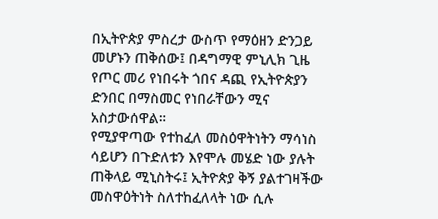በኢትዮጵያ ምስረታ ውስጥ የማዕዘን ድንጋይ መሆኑን ጠቅሰው፤ በዳግማዊ ምኒሊክ ጊዜ የጦር መሪ የነበሩት ጎበና ዳጪ የኢትዮጵያን ድንበር በማስመር የነበራቸውን ሚና አስታውሰዋል።
የሚያዋጣው የተከፈለ መስዕዋትነትን ማሳነስ ሳይሆን በጉድለቱን እየሞሉ መሄድ ነው ያሉት ጠቅላይ ሚኒስትሩ፤ ኢትዮጵያ ቅኝ ያልተገዛችው መስዋዕትነት ስለተከፈለላት ነው ሲሉ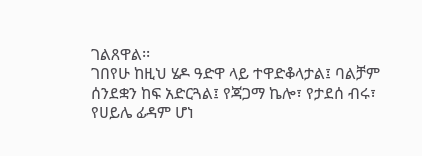ገልጸዋል፡፡
ገበየሁ ከዚህ ሄዶ ዓድዋ ላይ ተዋድቆላታል፤ ባልቻም ሰንደቋን ከፍ አድርጓል፤ የጃጋማ ኬሎ፣ የታደሰ ብሩ፣ የሀይሌ ፊዳም ሆነ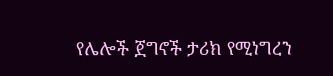የሌሎች ጀግኖች ታሪክ የሚነግረን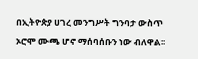በኢትዮጵያ ሀገረ መንግሥት ግንባታ ውስጥ ኦሮሞ ሙጫ ሆኖ ማሰባሰቡን ነው ብለዋል፡፡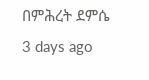በምሕረት ደምሴ
3 days ago